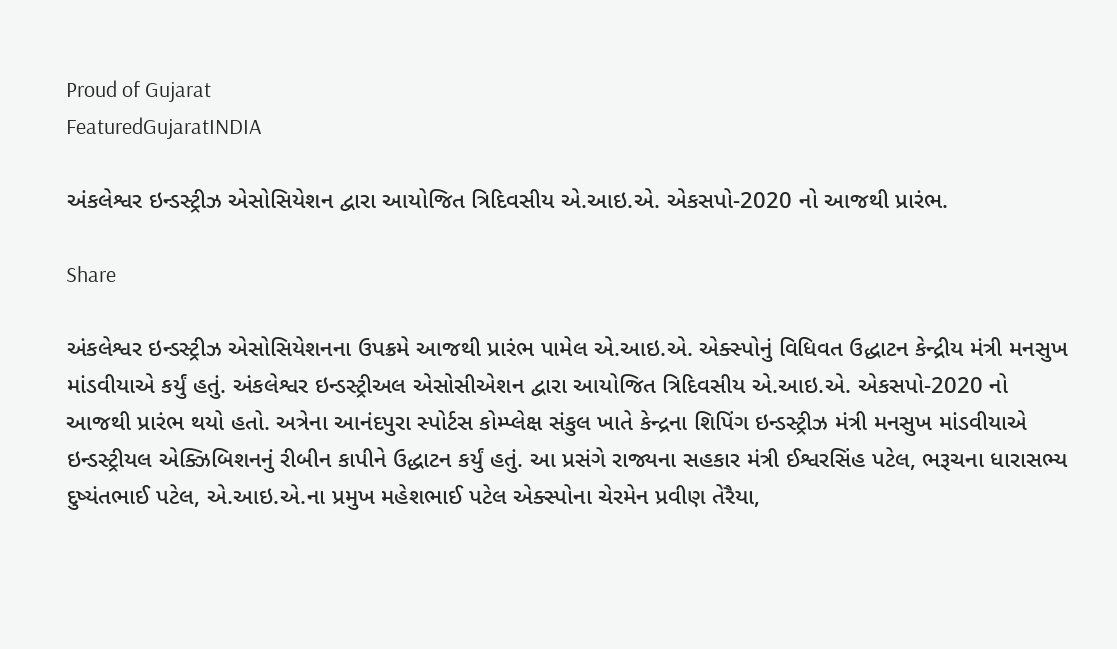Proud of Gujarat
FeaturedGujaratINDIA

અંકલેશ્વર ઇન્ડસ્ટ્રીઝ એસોસિયેશન દ્વારા આયોજિત ત્રિદિવસીય એ.આઇ.એ. એકસપો-2020 નો આજથી પ્રારંભ.

Share

અંકલેશ્વર ઇન્ડસ્ટ્રીઝ એસોસિયેશનના ઉપક્રમે આજથી પ્રારંભ પામેલ એ.આઇ.એ. એક્સ્પોનું વિધિવત ઉદ્ધાટન કેન્દ્રીય મંત્રી મનસુખ માંડવીયાએ કર્યું હતું. અંકલેશ્વર ઇન્ડસ્ટ્રીઅલ એસોસીએશન દ્વારા આયોજિત ત્રિદિવસીય એ.આઇ.એ. એકસપો-2020 નો આજથી પ્રારંભ થયો હતો. અત્રેના આનંદપુરા સ્પોર્ટસ કોમ્પ્લેક્ષ સંકુલ ખાતે કેન્દ્રના શિપિંગ ઇન્ડસ્ટ્રીઝ મંત્રી મનસુખ માંડવીયાએ ઇન્ડસ્ટ્રીયલ એક્ઝિબિશનનું રીબીન કાપીને ઉદ્ધાટન કર્યું હતું. આ પ્રસંગે રાજ્યના સહકાર મંત્રી ઈશ્વરસિંહ પટેલ, ભરૂચના ધારાસભ્ય દુષ્યંતભાઈ પટેલ, એ.આઇ.એ.ના પ્રમુખ મહેશભાઈ પટેલ એક્સ્પોના ચેરમેન પ્રવીણ તેરૈયા,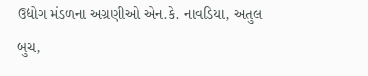ઉદ્યોગ મંડળના અગ્રણીઓ એન.કે. નાવડિયા, અતુલ બુચ,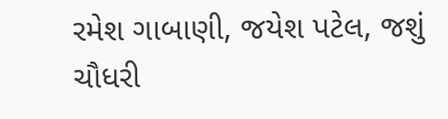રમેશ ગાબાણી, જયેશ પટેલ, જશું ચૌધરી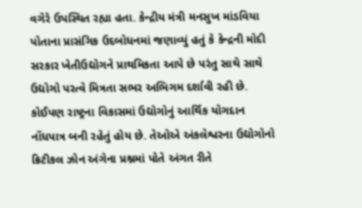વગેરે ઉપસ્થિત રહ્યા હતા. કેન્દ્રીય મંત્રી મનસુખ માંડવિયા પોતાના પ્રાસંગિક ઉદબોધનમાં જણાવ્યું હતું કે કેન્દ્રની મોદી સરકાર ખેતીઉદ્યોગને પ્રાથમિકતા આપે છે પરંતુ સાથે સાથે ઉદ્યોગો પરત્વે મિત્રતા સભર અભિગમ દર્શાવી રહી છે. કોઈપણ રાષ્ટ્રના વિકાસમાં ઉદ્યોગોનું આર્થિક યોગદાન નોંધપાત્ર બની રહેતું હોય છે. તેઓએ અંકલેશ્વરના ઉદ્યોગોનો ક્રિટીકલ ઝોન અંગેના પ્રશ્નમાં પોતે અંગત રીતે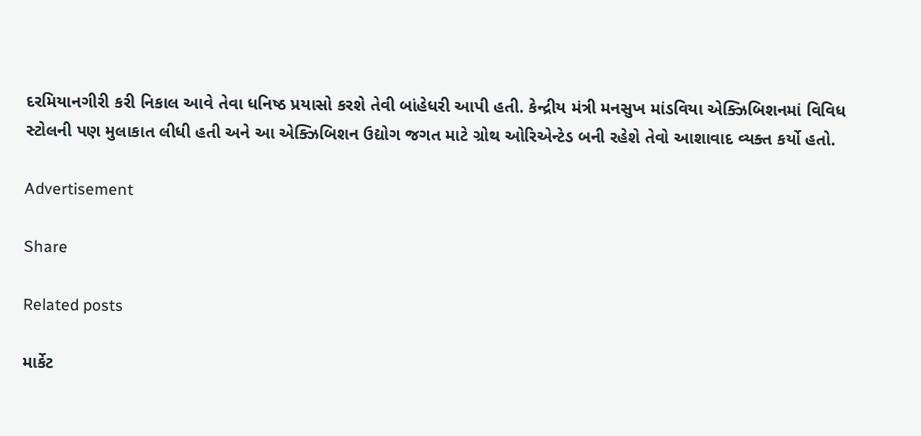દરમિયાનગીરી કરી નિકાલ આવે તેવા ધનિષ્ઠ પ્રયાસો કરશે તેવી બાંહેધરી આપી હતી. કેન્દ્રીય મંત્રી મનસુખ માંડવિયા એક્ઝિબિશનમાં વિવિધ સ્ટોલની પણ મુલાકાત લીધી હતી અને આ એક્ઝિબિશન ઉદ્યોગ જગત માટે ગ્રોથ ઓરિએન્ટેડ બની રહેશે તેવો આશાવાદ વ્યક્ત કર્યો હતો.

Advertisement

Share

Related posts

માર્કેટ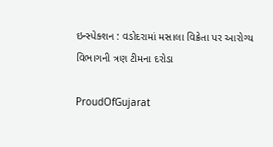ઇન્સ્પેક્શન : વડોદરામાં મસાલા વિક્રેતા પર આરોગ્ય વિભાગની ત્રણ ટીમના દરોડા

ProudOfGujarat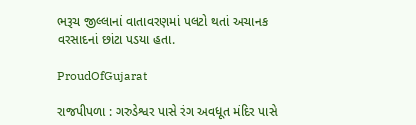ભરૂચ જીલ્લાનાં વાતાવરણમાં પલટો થતાં અચાનક વરસાદનાં છાંટા પડયા હતા.

ProudOfGujarat

રાજપીપળા : ગરુડેશ્વર પાસે રંગ અવધૂત મંદિર પાસે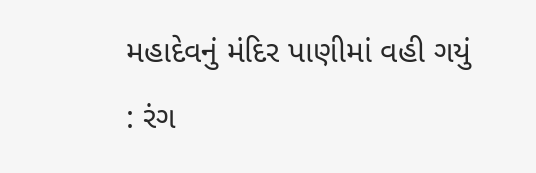મહાદેવનું મંદિર પાણીમાં વહી ગયું : રંગ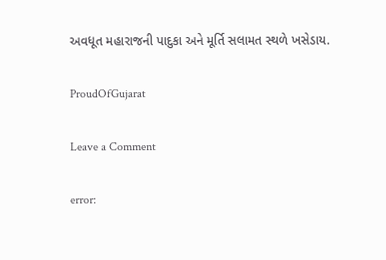અવધૂત મહારાજની પાદુકા અને મૂર્તિ સલામત સ્થળે ખસેડાય.

ProudOfGujarat

Leave a Comment

error: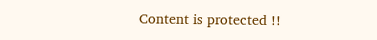Content is protected !!